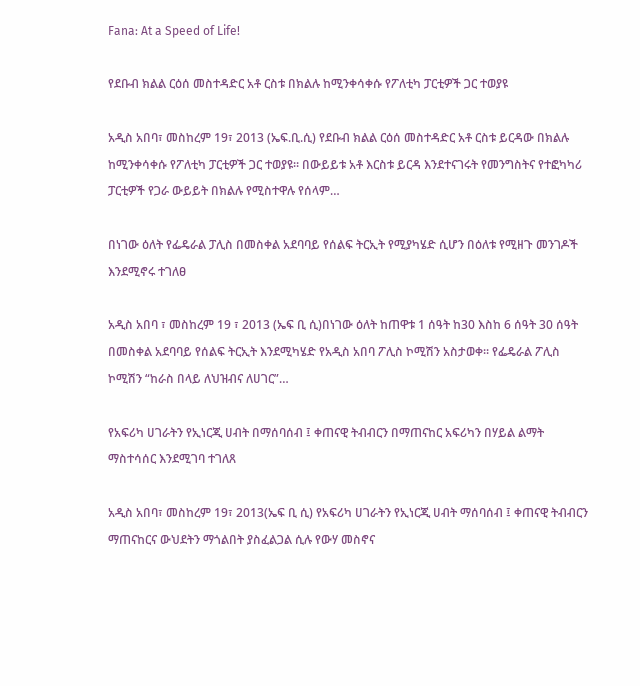Fana: At a Speed of Life!

የደቡብ ክልል ርዕሰ መስተዳድር አቶ ርስቱ በክልሉ ከሚንቀሳቀሱ የፖለቲካ ፓርቲዎች ጋር ተወያዩ

አዲስ አበባ፣ መስከረም 19፣ 2013 (ኤፍ.ቢ.ሲ) የደቡብ ክልል ርዕሰ መስተዳድር አቶ ርስቱ ይርዳው በክልሉ ከሚንቀሳቀሱ የፖለቲካ ፓርቲዎች ጋር ተወያዩ። በውይይቱ አቶ እርስቱ ይርዳ እንደተናገሩት የመንግስትና የተፎካካሪ ፓርቲዎች የጋራ ውይይት በክልሉ የሚስተዋሉ የሰላም…

በነገው ዕለት የፌዴራል ፓሊስ በመስቀል አደባባይ የሰልፍ ትርኢት የሚያካሄድ ሲሆን በዕለቱ የሚዘጉ መንገዶች እንደሚኖሩ ተገለፀ

አዲስ አበባ ፣ መስከረም 19 ፣ 2013 (ኤፍ ቢ ሲ)በነገው ዕለት ከጠዋቱ 1 ሰዓት ከ30 እስከ 6 ሰዓት 30 ሰዓት በመስቀል አደባባይ የሰልፍ ትርኢት እንደሚካሄድ የአዲስ አበባ ፖሊስ ኮሚሽን አስታወቀ፡፡ የፌዴራል ፖሊስ ኮሚሽን “ከራስ በላይ ለህዝብና ለሀገር”…

የአፍሪካ ሀገራትን የኢነርጂ ሀብት በማሰባሰብ ፤ ቀጠናዊ ትብብርን በማጠናከር አፍሪካን በሃይል ልማት ማስተሳሰር እንደሚገባ ተገለጸ

አዲስ አበባ፣ መስከረም 19፣ 2013(ኤፍ ቢ ሲ) የአፍሪካ ሀገራትን የኢነርጂ ሀብት ማሰባሰብ ፤ ቀጠናዊ ትብብርን ማጠናከርና ውህደትን ማጎልበት ያስፈልጋል ሲሉ የውሃ መስኖና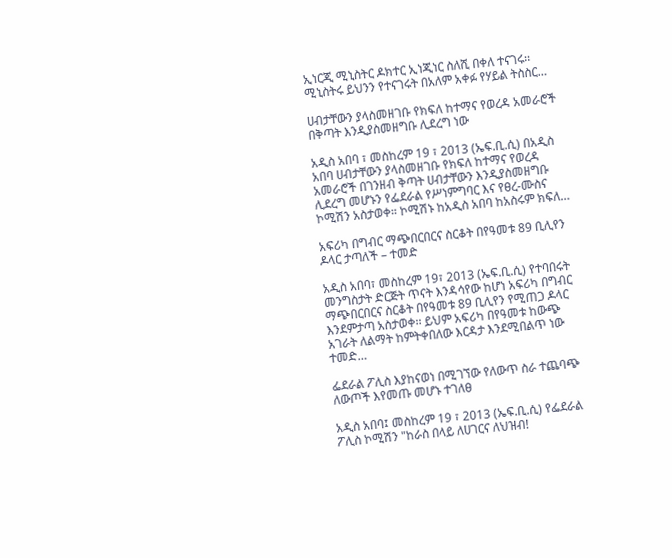ኢነርጂ ሚኒስትር ዶክተር ኢነጂነር ስለሺ በቀለ ተናገሩ፡፡ ሚኒስትሩ ይህንን የተናገሩት በአለም አቀፉ የሃይል ትስስር…

ሀብታቸውን ያላስመዘገቡ የክፍለ ከተማና የወረዳ አመራሮች በቅጣት እንዲያስመዘግቡ ሊደረግ ነው

አዲስ አበባ ፣ መስከረም 19 ፣ 2013 (ኤፍ.ቢ.ሲ) በአዲስ አበባ ሀብታቸውን ያላስመዘገቡ የክፍለ ከተማና የወረዳ አመራሮች በገንዘብ ቅጣት ሀብታቸውን እንዲያስመዘግቡ ሊደረግ መሆኑን የፌደራል የሥነምግባር እና የፀረ-ሙስና ኮሚሽን አስታወቀ። ኮሚሽኑ ከአዲስ አበባ ከአስሩም ክፍለ…

አፍሪካ በግብር ማጭበርበርና ስርቆት በየዓመቱ 89 ቢሊየን ዶላር ታጣለች – ተመድ

አዲስ አበባ፣ መስከረም 19፣ 2013 (ኤፍ.ቢ.ሲ) የተባበሩት መንግስታት ድርጅት ጥናት እንዳሳየው ከሆነ አፍሪካ በግብር ማጭበርበርና ስርቆት በየዓመቱ 89 ቢሊየን የሚጠጋ ዶላር እንደምታጣ አስታወቀ፡፡ ይህም አፍሪካ በየዓመቱ ከውጭ አገራት ለልማት ከምትቀበለው እርዳታ እንደሚበልጥ ነው ተመድ…

ፌደራል ፖሊስ እያከናወነ በሚገኘው የለውጥ ስራ ተጨባጭ ለውጦች እየመጡ መሆኑ ተገለፀ

አዲስ አበባ፤ መስከረም 19 ፣ 2013 (ኤፍ.ቢ.ሲ) የፌደራል ፖሊስ ኮሚሽን "ከራስ በላይ ለሀገርና ለህዝብ!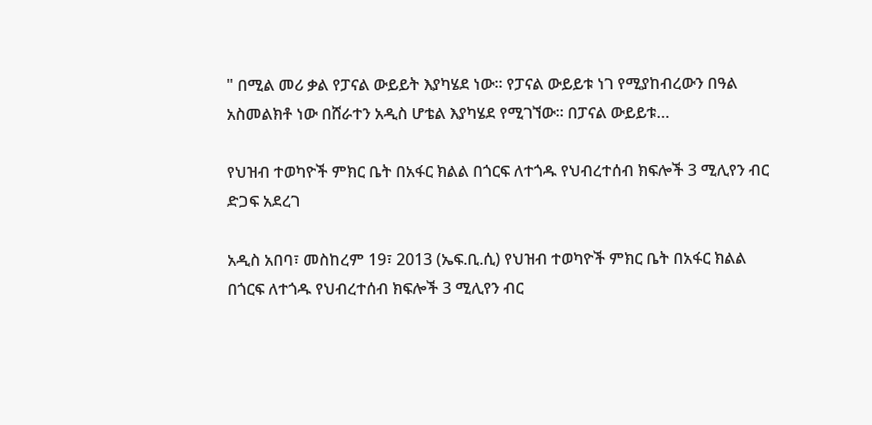" በሚል መሪ ቃል የፓናል ውይይት እያካሄደ ነው። የፓናል ውይይቱ ነገ የሚያከብረውን በዓል አስመልክቶ ነው በሸራተን አዲስ ሆቴል እያካሄደ የሚገኘው። በፓናል ውይይቱ…

የህዝብ ተወካዮች ምክር ቤት በአፋር ክልል በጎርፍ ለተጎዱ የህብረተሰብ ክፍሎች 3 ሚሊየን ብር ድጋፍ አደረገ

አዲስ አበባ፣ መስከረም 19፣ 2013 (ኤፍ.ቢ.ሲ) የህዝብ ተወካዮች ምክር ቤት በአፋር ክልል በጎርፍ ለተጎዱ የህብረተሰብ ክፍሎች 3 ሚሊየን ብር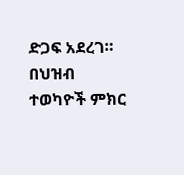ድጋፍ አደረገ።   በህዝብ ተወካዮች ምክር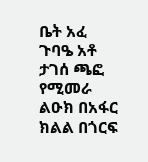ቤት አፈ ጉባዔ አቶ ታገሰ ጫፎ የሚመራ ልዑክ በአፋር ክልል በጎርፍ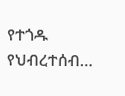የተጎዱ የህብረተሰብ…